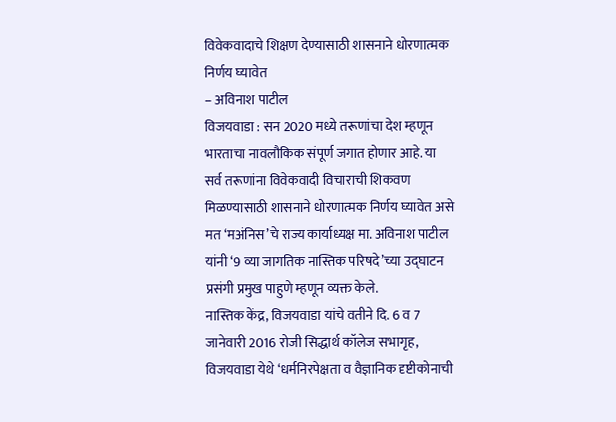विवेकवादाचे शिक्षण देण्यासाठी शासनाने धोरणात्मक निर्णय घ्यावेत
– अविनाश पाटील
विजयवाडा : सन 2020 मध्ये तरूणांचा देश म्हणून भारताचा नावलौकिक संपूर्ण जगात होणार आहे. या सर्व तरूणांना विवेकवादी विचाराची शिकवण मिळण्यासाठी शासनाने धोरणात्मक निर्णय घ्यावेत असे मत ‘मअंनिस’चे राज्य कार्याध्यक्ष मा. अविनाश पाटील यांनी ‘9 व्या जागतिक नास्तिक परिषदे’च्या उद्घाटन प्रसंगी प्रमुख पाहुणे म्हणून व्यक्त केले.
नास्तिक केंद्र, विजयवाडा यांचे वतीने दि. 6 व 7 जानेवारी 2016 रोजी सिद्धार्थ कॉलेज सभागृह, विजयवाडा येथे ‘धर्मनिरपेक्षता व वैज्ञानिक दृष्टीकोनाची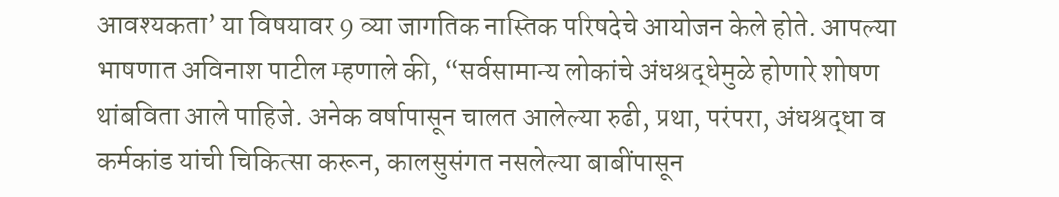आवश्यकता’ या विषयावर 9 व्या जागतिक नास्तिक परिषदेचे आयोजन केले होते. आपल्या भाषणात अविनाश पाटील म्हणाले की, “सर्वसामान्य लोकांचे अंधश्रद्धेमुळे होणारे शोषण थांबविता आले पाहिजे. अनेक वर्षापासून चालत आलेल्या रुढी, प्रथा, परंपरा, अंधश्रद्धा व कर्मकांड यांची चिकित्सा करून, कालसुसंगत नसलेल्या बाबींपासून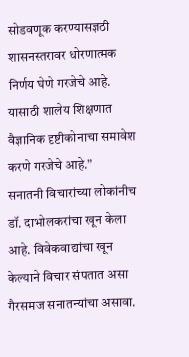सोडवणूक करण्यासज्ञठी शासनस्तरावर धोरणात्मक निर्णय घेणे गरजेचे आहे. यासाठी शालेय शिक्षणात वैज्ञानिक दृष्टीकोनाचा समावेश करणे गरजेचे आहे.”
सनातनी विचारांच्या लोकांनीच डॉ. दाभोलकरांचा खून केला आहे. विवेकवाद्यांचा खून केल्याने विचार संपतात असा गैरसमज सनातन्यांचा असावा.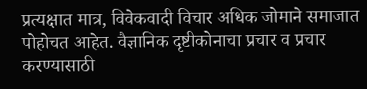प्रत्यक्षात मात्र, विवेकवादी विचार अधिक जोमाने समाजात पोहोचत आहेत. वैज्ञानिक दृष्टीकोनाचा प्रचार व प्रचार करण्यासाठी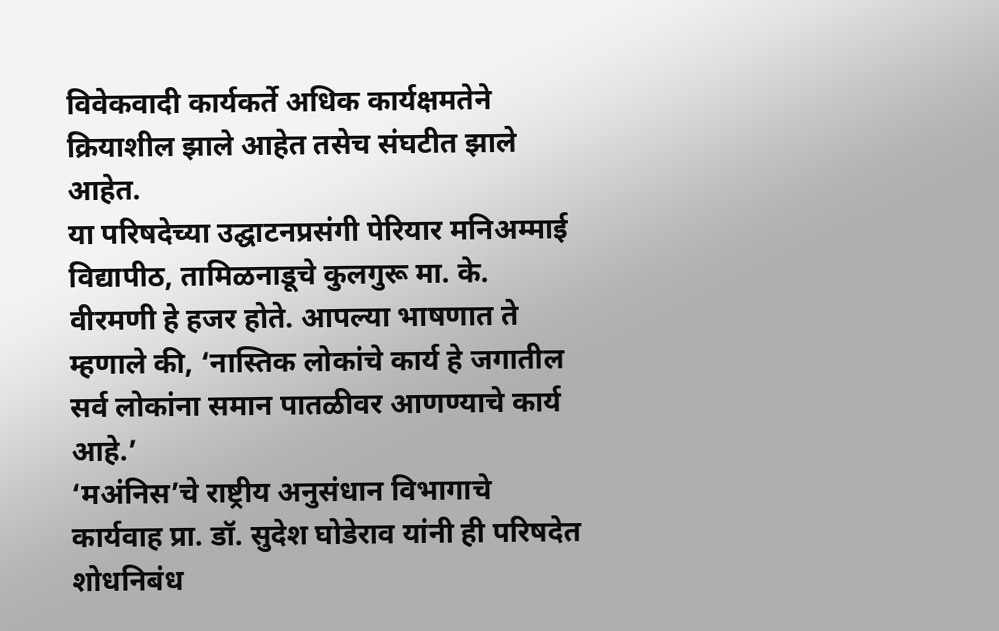विवेकवादी कार्यकर्ते अधिक कार्यक्षमतेने क्रियाशील झाले आहेत तसेच संघटीत झाले आहेत.
या परिषदेच्या उद्घाटनप्रसंगी पेरियार मनिअम्माई विद्यापीठ, तामिळनाडूचे कुलगुरू मा. के. वीरमणी हे हजर होते. आपल्या भाषणात ते म्हणाले की, ‘नास्तिक लोकांचे कार्य हे जगातील सर्व लोकांना समान पातळीवर आणण्याचे कार्य आहे.’
‘मअंनिस’चे राष्ट्रीय अनुसंधान विभागाचे कार्यवाह प्रा. डॉ. सुदेश घोडेराव यांनी ही परिषदेत शोधनिबंध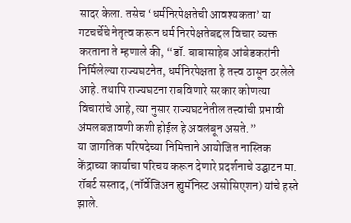सादर केला. तसेच ‘धर्मनिरपेक्षतेची आवश्यकता’ या गटचर्चेचे नेतृत्व करून धर्म निरपेक्षतेबद्दल विचार व्यक्त करताना ते म्हणाले की, “डॉ. बाबासाहेब आंबेडकरांनी निर्मिलेल्या राज्यघटनेत, धर्मनिरपेक्षता हे तत्त्व ठासून ठरलेले आहे. तथापि राज्यघटना राबविणारे सरकार कोणत्या विचारांचे आहे, त्या नुसार राज्यघटनेतील तत्त्वांची प्रभावी अंमलबजावणी कशी होईल हे अवलंबून असते.”
या जागतिक परिषदेच्या निमित्ताने आयोजित नास्तिक केंद्राच्या कार्याचा परिचय करून देणारे प्रदर्शनाचे उद्घाटन मा. रॉबर्ट सस्ताद, (नॉर्वेजिअन ह्युमॅनिस्ट असोसिएशन) यांचे हस्ते झाले.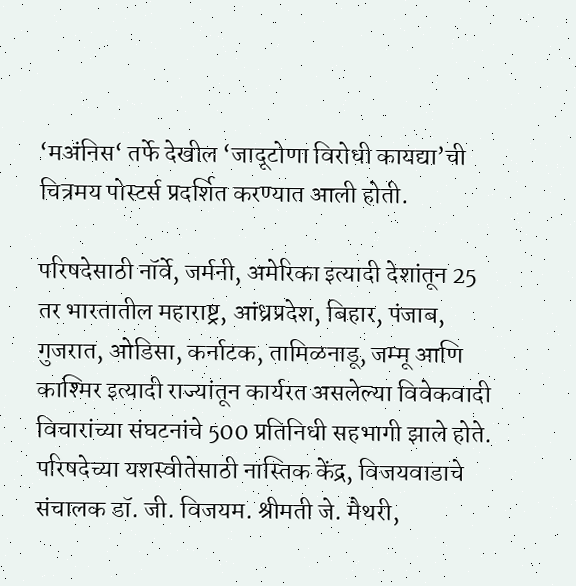‘मअंनिस‘ तर्फे देखील ‘जादूटोणा विरोधी कायद्या’ची चित्रमय पोस्टर्स प्रदर्शित करण्यात आली होती.

परिषदेसाठी नॉर्वे, जर्मनी, अमेरिका इत्यादी देशांतून 25 तर भारतातील महाराष्ट्र, आंध्रप्रदेश, बिहार, पंजाब, गुजरात, ओडिसा, कर्नाटक, तामिळनाडू, जम्मू आणि काश्मिर इत्यादी राज्यांतून कार्यरत असलेल्या विवेकवादी विचारांच्या संघटनांचे 500 प्रतिनिधी सहभागी झाले होते. परिषदेच्या यशस्वीतेसाठी नास्तिक केंद्र, विजयवाडाचे संचालक डॉ. जी. विजयम. श्रीमती जे. मैथरी,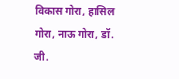विकास गोरा, हासिल गोरा, नाऊ गोरा, डॉ. जी.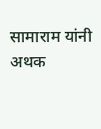सामाराम यांनी अथक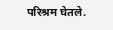परिश्रम घेतले.